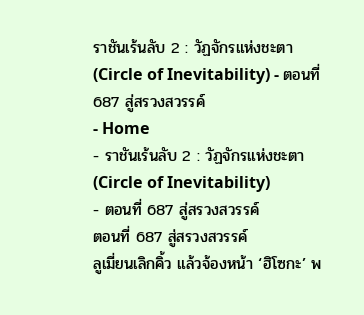ราชันเร้นลับ 2 : วัฏจักรแห่งชะตา (Circle of Inevitability) - ตอนที่ 687 สู่สรวงสวรรค์
- Home
- ราชันเร้นลับ 2 : วัฏจักรแห่งชะตา (Circle of Inevitability)
- ตอนที่ 687 สู่สรวงสวรรค์
ตอนที่ 687 สู่สรวงสวรรค์
ลูเมี่ยนเลิกคิ้ว แล้วจ้องหน้า ‘ฮิโซกะ’ พ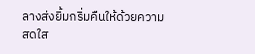ลางส่งยิ้มกริ่มคืนให้ด้วยความสดใส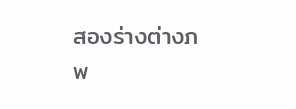สองร่างต่างภพ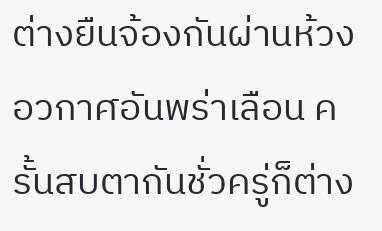ต่างยืนจ้องกันผ่านห้วงอวกาศอันพร่าเลือน ครั้นสบตากันชั่วครู่ก็ต่าง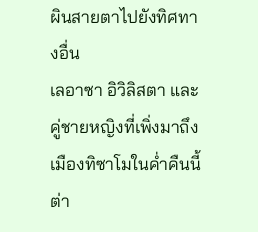ผินสายตาไปยังทิศทางอื่น
เลอาซา อิวิลิสตา และคู่ชายหญิงที่เพิ่งมาถึงเมืองทิซาโมในค่ำคืนนี้ ต่า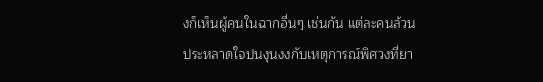งก็เห็นผู้คนในฉากอื่นๆ เช่นกัน แต่ละคนล้วนประหลาดใจปนงุนงงกับเหตุการณ์พิศวงที่ยา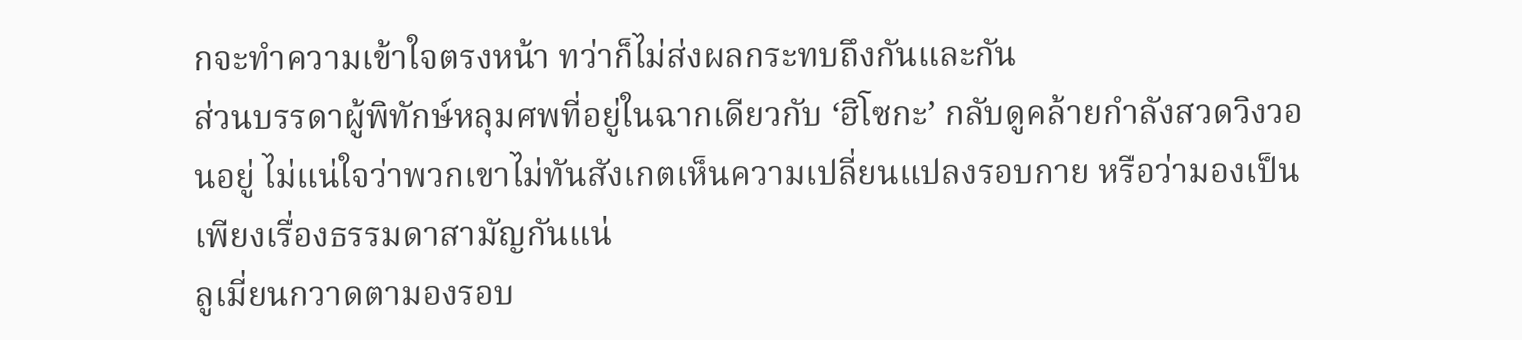กจะทำความเข้าใจตรงหน้า ทว่าก็ไม่ส่งผลกระทบถึงกันและกัน
ส่วนบรรดาผู้พิทักษ์หลุมศพที่อยู่ในฉากเดียวกับ ‘ฮิโซกะ’ กลับดูคล้ายกำลังสวดวิงวอนอยู่ ไม่แน่ใจว่าพวกเขาไม่ทันสังเกตเห็นความเปลี่ยนแปลงรอบกาย หรือว่ามองเป็นเพียงเรื่องธรรมดาสามัญกันแน่
ลูเมี่ยนกวาดตามองรอบ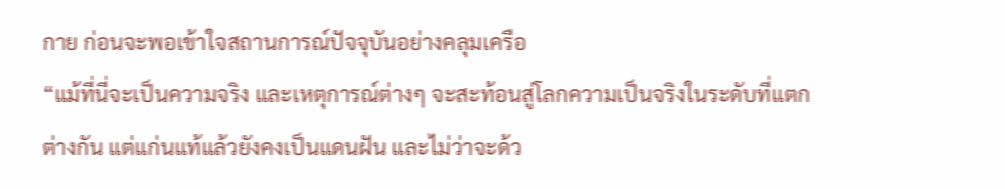กาย ก่อนจะพอเข้าใจสถานการณ์ปัจจุบันอย่างคลุมเครือ
“แม้ที่นี่จะเป็นความจริง และเหตุการณ์ต่างๆ จะสะท้อนสู่โลกความเป็นจริงในระดับที่แตกต่างกัน แต่แก่นแท้แล้วยังคงเป็นแดนฝัน และไม่ว่าจะด้ว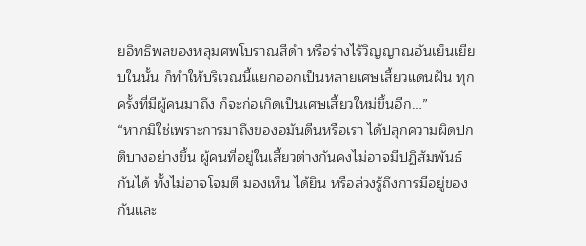ยอิทธิพลของหลุมศพโบราณสีดำ หรือร่างไร้วิญญาณอันเย็นเยียบในนั้น ก็ทำให้บริเวณนี้แยกออกเป็นหลายเศษเสี้ยวแดนฝัน ทุกครั้งที่มีผู้คนมาถึง ก็จะก่อเกิดเป็นเศษเสี้ยวใหม่ขึ้นอีก…”
“หากมิใช่เพราะการมาถึงของอมันดีนหรือเรา ได้ปลุกความผิดปกติบางอย่างขึ้น ผู้คนที่อยู่ในเสี้ยวต่างกันคงไม่อาจมีปฏิสัมพันธ์กันได้ ทั้งไม่อาจโจมตี มองเห็น ได้ยิน หรือล่วงรู้ถึงการมีอยู่ของกันและ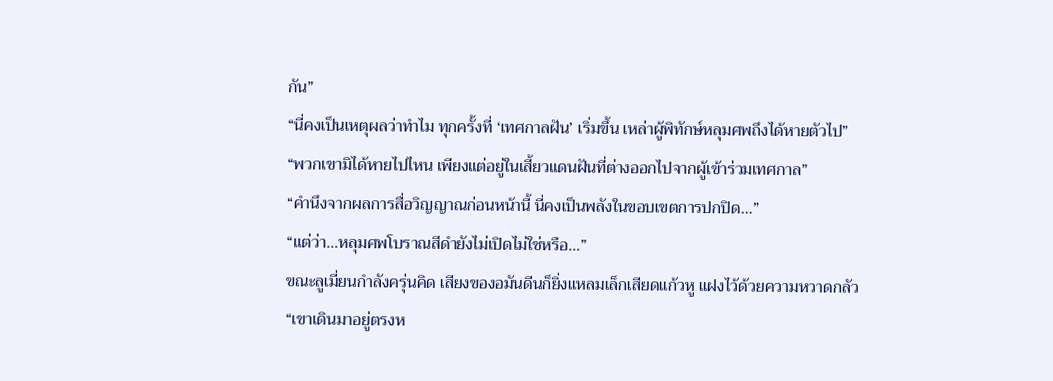กัน”
“นี่คงเป็นเหตุผลว่าทำไม ทุกครั้งที่ ‘เทศกาลฝัน’ เริ่มขึ้น เหล่าผู้พิทักษ์หลุมศพถึงได้หายตัวไป”
“พวกเขามิได้หายไปไหน เพียงแต่อยู่ในเสี้ยวแดนฝันที่ต่างออกไปจากผู้เข้าร่วมเทศกาล”
“คำนึงจากผลการสื่อวิญญาณก่อนหน้านี้ นี่คงเป็นพลังในขอบเขตการปกปิด…”
“แต่ว่า…หลุมศพโบราณสีดำยังไม่เปิดไม่ใช่หรือ…”
ขณะลูเมี่ยนกำลังครุ่นคิด เสียงของอมันดีนก็ยิ่งแหลมเล็กเสียดแก้วหู แฝงไว้ด้วยความหวาดกลัว
“เขาเดินมาอยู่ตรงห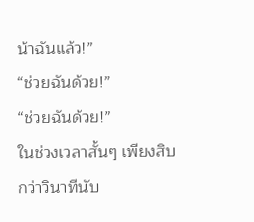น้าฉันแล้ว!”
“ช่วยฉันด้วย!”
“ช่วยฉันด้วย!”
ในช่วงเวลาสั้นๆ เพียงสิบกว่าวินาทีนับ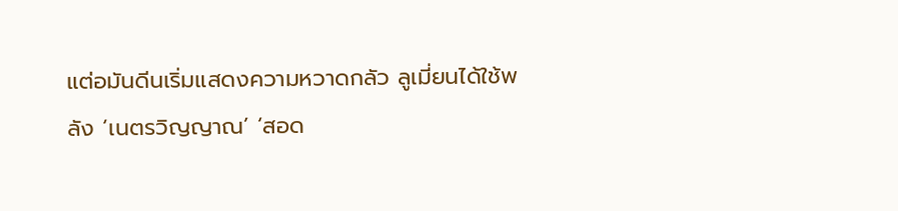แต่อมันดีนเริ่มแสดงความหวาดกลัว ลูเมี่ยนได้ใช้พลัง ‘เนตรวิญญาณ’ ‘สอด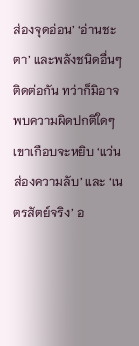ส่องจุดอ่อน’ ‘อ่านชะตา’ และพลังชนิดอื่นๆ ติดต่อกัน ทว่าก็มิอาจพบความผิดปกติใดๆ
เขาเกือบจะหยิบ ‘แว่นส่องความลับ’ และ ‘เนตรสัตย์จริง’ อ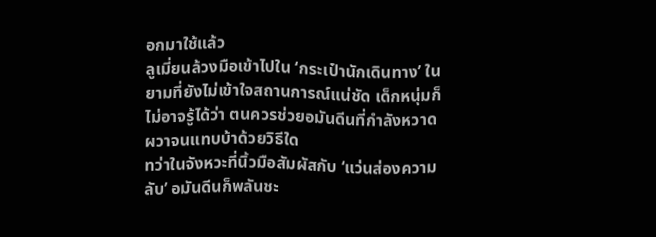อกมาใช้แล้ว
ลูเมี่ยนล้วงมือเข้าไปใน ‘กระเป๋านักเดินทาง’ ในยามที่ยังไม่เข้าใจสถานการณ์แน่ชัด เด็กหนุ่มก็ไม่อาจรู้ได้ว่า ตนควรช่วยอมันดีนที่กำลังหวาดผวาจนแทบบ้าด้วยวิธีใด
ทว่าในจังหวะที่นิ้วมือสัมผัสกับ ‘แว่นส่องความลับ’ อมันดีนก็พลันชะ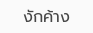งักค้าง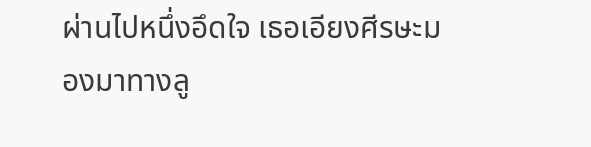ผ่านไปหนึ่งอึดใจ เธอเอียงศีรษะมองมาทางลู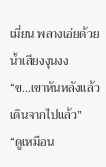เมี่ยน พลางเอ่ยด้วยน้ำเสียงงุนงง
“ข…เขาหันหลังแล้วเดินจากไปแล้ว”
“ดูเหมือน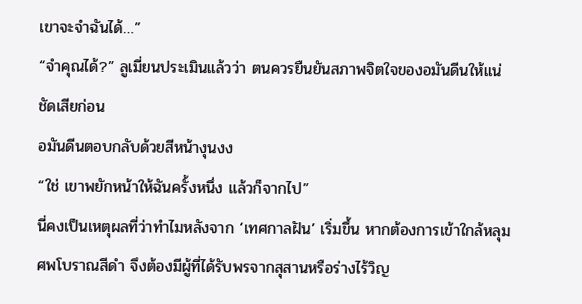เขาจะจำฉันได้…”
“จำคุณได้?” ลูเมี่ยนประเมินแล้วว่า ตนควรยืนยันสภาพจิตใจของอมันดีนให้แน่ชัดเสียก่อน
อมันดีนตอบกลับด้วยสีหน้างุนงง
“ใช่ เขาพยักหน้าให้ฉันครั้งหนึ่ง แล้วก็จากไป”
นี่คงเป็นเหตุผลที่ว่าทำไมหลังจาก ‘เทศกาลฝัน’ เริ่มขึ้น หากต้องการเข้าใกล้หลุมศพโบราณสีดำ จึงต้องมีผู้ที่ได้รับพรจากสุสานหรือร่างไร้วิญ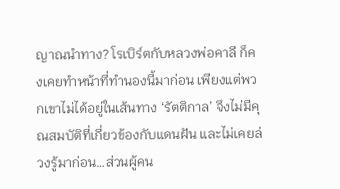ญาณนำทาง? โรเบิร์ตกับหลวงพ่อคาลี ก็คงเคยทำหน้าที่ทำนองนี้มาก่อน เพียงแต่พวกเขาไม่ได้อยู่ในเส้นทาง ‘รัตติกาล’ จึงไม่มีคุณสมบัติที่เกี่ยวข้องกับแดนฝัน และไม่เคยล่วงรู้มาก่อน…ส่วนผู้คน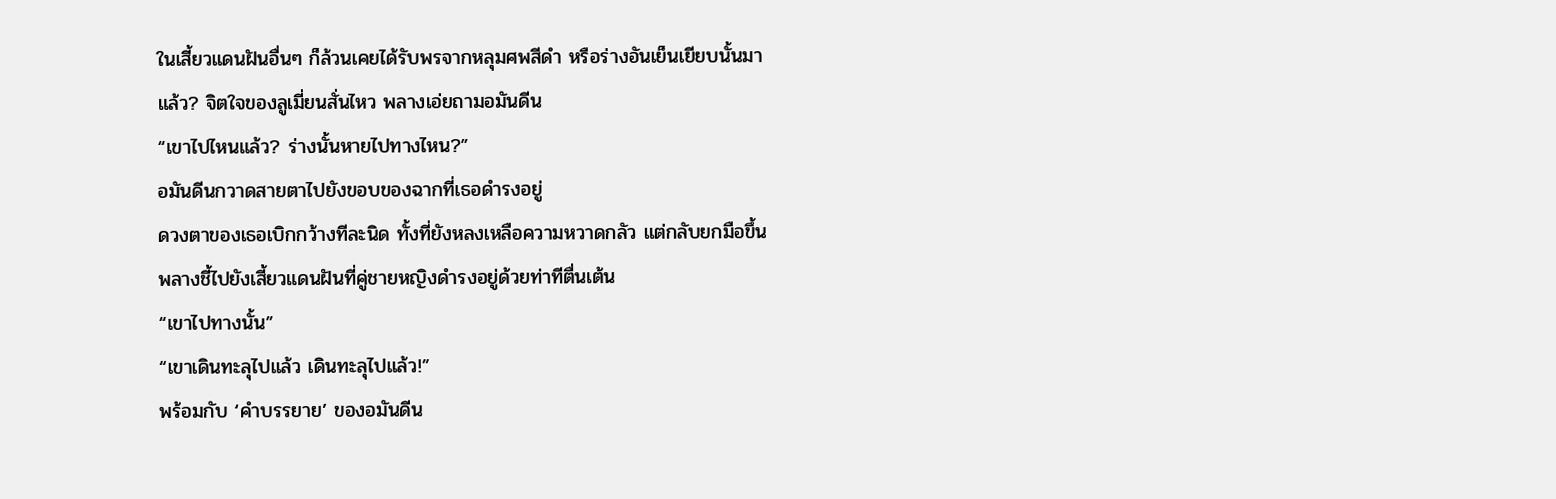ในเสี้ยวแดนฝันอื่นๆ ก็ล้วนเคยได้รับพรจากหลุมศพสีดำ หรือร่างอันเย็นเยียบนั้นมาแล้ว? จิตใจของลูเมี่ยนสั่นไหว พลางเอ่ยถามอมันดีน
“เขาไปไหนแล้ว? ร่างนั้นหายไปทางไหน?”
อมันดีนกวาดสายตาไปยังขอบของฉากที่เธอดำรงอยู่
ดวงตาของเธอเบิกกว้างทีละนิด ทั้งที่ยังหลงเหลือความหวาดกลัว แต่กลับยกมือขึ้น พลางชี้ไปยังเสี้ยวแดนฝันที่คู่ชายหญิงดำรงอยู่ด้วยท่าทีตื่นเต้น
“เขาไปทางนั้น”
“เขาเดินทะลุไปแล้ว เดินทะลุไปแล้ว!”
พร้อมกับ ‘คำบรรยาย’ ของอมันดีน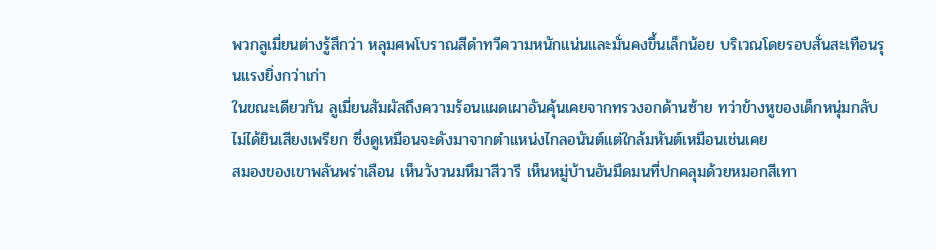พวกลูเมี่ยนต่างรู้สึกว่า หลุมศพโบราณสีดำทวีความหนักแน่นและมั่นคงขึ้นเล็กน้อย บริเวณโดยรอบสั่นสะเทือนรุนแรงยิ่งกว่าเก่า
ในขณะเดียวกัน ลูเมี่ยนสัมผัสถึงความร้อนแผดเผาอันคุ้นเคยจากทรวงอกด้านซ้าย ทว่าข้างหูของเด็กหนุ่มกลับไม่ได้ยินเสียงเพรียก ซึ่งดูเหมือนจะดังมาจากตำแหน่งไกลอนันต์แต่ใกล้มหันต์เหมือนเช่นเคย
สมองของเขาพลันพร่าเลือน เห็นวังวนมหึมาสีวารี เห็นหมู่บ้านอันมืดมนที่ปกคลุมด้วยหมอกสีเทา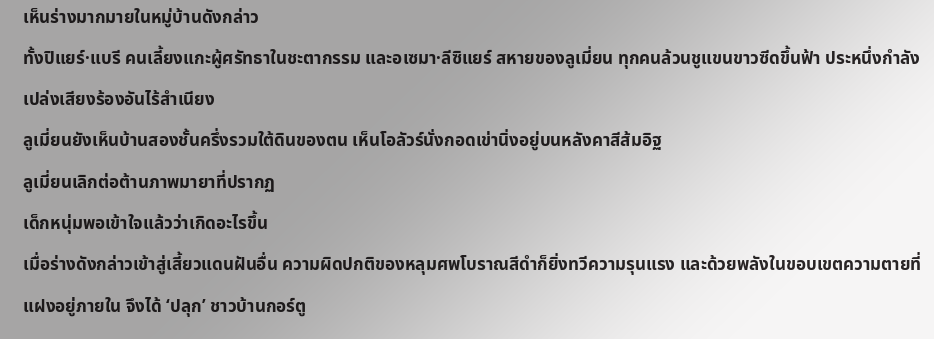เห็นร่างมากมายในหมู่บ้านดังกล่าว
ทั้งปิแยร์·แบรี คนเลี้ยงแกะผู้ศรัทธาในชะตากรรม และอเซมา·ลีซิแยร์ สหายของลูเมี่ยน ทุกคนล้วนชูแขนขาวซีดขึ้นฟ้า ประหนึ่งกำลังเปล่งเสียงร้องอันไร้สำเนียง
ลูเมี่ยนยังเห็นบ้านสองชั้นครึ่งรวมใต้ดินของตน เห็นโอลัวร์นั่งกอดเข่านิ่งอยู่บนหลังคาสีส้มอิฐ
ลูเมี่ยนเลิกต่อต้านภาพมายาที่ปรากฏ
เด็กหนุ่มพอเข้าใจแล้วว่าเกิดอะไรขึ้น
เมื่อร่างดังกล่าวเข้าสู่เสี้ยวแดนฝันอื่น ความผิดปกติของหลุมศพโบราณสีดำก็ยิ่งทวีความรุนแรง และด้วยพลังในขอบเขตความตายที่แฝงอยู่ภายใน จึงได้ ‘ปลุก’ ชาวบ้านกอร์ตู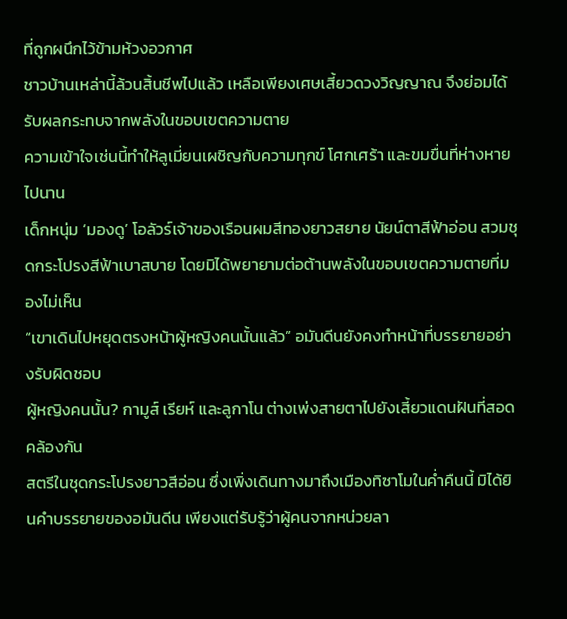ที่ถูกผนึกไว้ข้ามห้วงอวกาศ
ชาวบ้านเหล่านี้ล้วนสิ้นชีพไปแล้ว เหลือเพียงเศษเสี้ยวดวงวิญญาณ จึงย่อมได้รับผลกระทบจากพลังในขอบเขตความตาย
ความเข้าใจเช่นนี้ทำให้ลูเมี่ยนเผชิญกับความทุกข์ โศกเศร้า และขมขื่นที่ห่างหายไปนาน
เด็กหนุ่ม ‘มองดู’ โอลัวร์เจ้าของเรือนผมสีทองยาวสยาย นัยน์ตาสีฟ้าอ่อน สวมชุดกระโปรงสีฟ้าเบาสบาย โดยมิได้พยายามต่อต้านพลังในขอบเขตความตายที่มองไม่เห็น
“เขาเดินไปหยุดตรงหน้าผู้หญิงคนนั้นแล้ว” อมันดีนยังคงทำหน้าที่บรรยายอย่างรับผิดชอบ
ผู้หญิงคนนั้น? กามูส์ เรียห์ และลูกาโน ต่างเพ่งสายตาไปยังเสี้ยวแดนฝันที่สอดคล้องกัน
สตรีในชุดกระโปรงยาวสีอ่อน ซึ่งเพิ่งเดินทางมาถึงเมืองทิซาโมในค่ำคืนนี้ มิได้ยินคำบรรยายของอมันดีน เพียงแต่รับรู้ว่าผู้คนจากหน่วยลา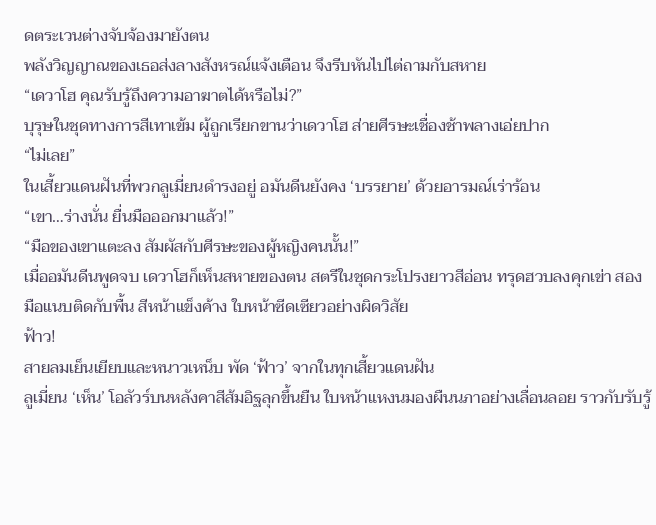ดตระเวนต่างจับจ้องมายังตน
พลังวิญญาณของเธอส่งลางสังหรณ์แจ้งเตือน จึงรีบหันไปไต่ถามกับสหาย
“เดวาโฮ คุณรับรู้ถึงความอาฆาตได้หรือไม่?”
บุรุษในชุดทางการสีเทาเข้ม ผู้ถูกเรียกขานว่าเดวาโฮ ส่ายศีรษะเชื่องช้าพลางเอ่ยปาก
“ไม่เลย”
ในเสี้ยวแดนฝันที่พวกลูเมี่ยนดำรงอยู่ อมันดีนยังคง ‘บรรยาย’ ด้วยอารมณ์เร่าร้อน
“เขา…ร่างนั่น ยื่นมือออกมาแล้ว!”
“มือของเขาแตะลง สัมผัสกับศีรษะของผู้หญิงคนนั้น!”
เมื่ออมันดีนพูดจบ เดวาโฮก็เห็นสหายของตน สตรีในชุดกระโปรงยาวสีอ่อน ทรุดฮวบลงคุกเข่า สองมือแนบติดกับพื้น สีหน้าแข็งค้าง ใบหน้าซีดเซียวอย่างผิดวิสัย
ฟ้าว!
สายลมเย็นเยียบและหนาวเหน็บ พัด ‘ฟ้าว’ จากในทุกเสี้ยวแดนฝัน
ลูเมี่ยน ‘เห็น’ โอลัวร์บนหลังคาสีส้มอิฐลุกขึ้นยืน ใบหน้าแหงนมองผืนนภาอย่างเลื่อนลอย ราวกับรับรู้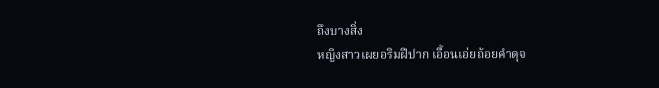ถึงบางสิ่ง
หญิงสาวเผยอริมฝีปาก เอื้อนเอ่ยถ้อยคำดุจ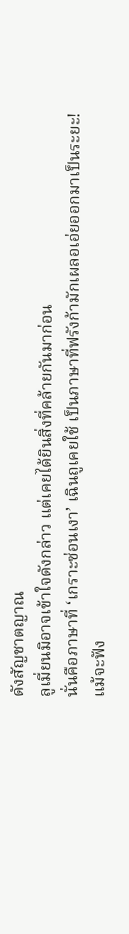ดังสัญชาตญาณ
ลูเมี่ยนมิอาจเข้าใจดังกล่าว แต่เคยได้ยินสิ่งที่คล้ายกันมาก่อน
นั่นคือภาษาที่ ‘เกราะซ่อนเงา’ เฉินถูเคยใช้ เป็นภาษาที่ฟรังก้ามักเผลอเอ่ยออกมาเป็นระยะ!
แม้จะฟัง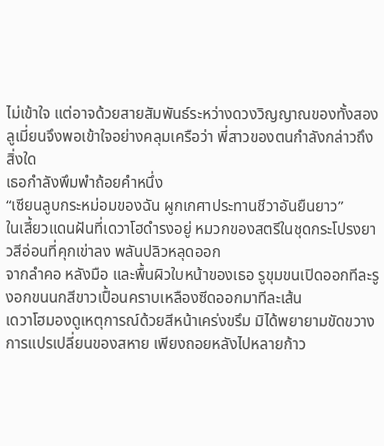ไม่เข้าใจ แต่อาจด้วยสายสัมพันธ์ระหว่างดวงวิญญาณของทั้งสอง ลูเมี่ยนจึงพอเข้าใจอย่างคลุมเครือว่า พี่สาวของตนกำลังกล่าวถึงสิ่งใด
เธอกำลังพึมพำถ้อยคำหนึ่ง
“เซียนลูบกระหม่อมของฉัน ผูกเกศาประทานชีวาอันยืนยาว”
ในเสี้ยวแดนฝันที่เดวาโฮดำรงอยู่ หมวกของสตรีในชุดกระโปรงยาวสีอ่อนที่คุกเข่าลง พลันปลิวหลุดออก
จากลำคอ หลังมือ และพื้นผิวใบหน้าของเธอ รูขุมขนเปิดออกทีละรู งอกขนนกสีขาวเปื้อนคราบเหลืองซีดออกมาทีละเส้น
เดวาโฮมองดูเหตุการณ์ด้วยสีหน้าเคร่งขรึม มิได้พยายามขัดขวางการแปรเปลี่ยนของสหาย เพียงถอยหลังไปหลายก้าว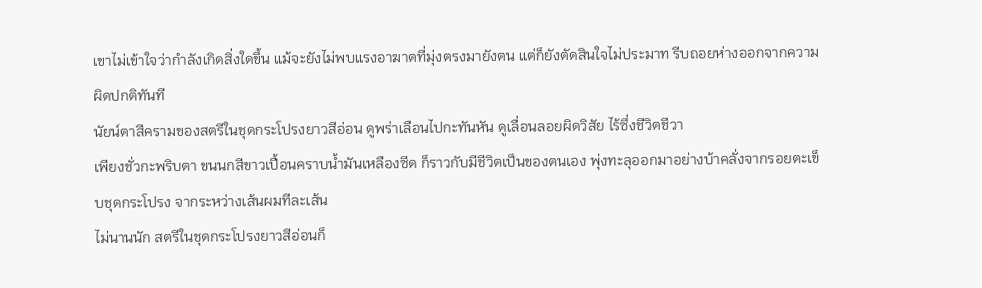เขาไม่เข้าใจว่ากำลังเกิดสิ่งใดขึ้น แม้จะยังไม่พบแรงอาฆาตที่มุ่งตรงมายังตน แต่ก็ยังตัดสินใจไม่ประมาท รีบถอยห่างออกจากความผิดปกติทันที
นัยน์ตาสีครามของสตรีในชุดกระโปรงยาวสีอ่อน ดูพร่าเลือนไปกะทันหัน ดูเลื่อนลอยผิดวิสัย ไร้ซึ่งชีวิตชีวา
เพียงชั่วกะพริบตา ขนนกสีขาวเปื้อนคราบน้ำมันเหลืองซีด ก็ราวกับมีชีวิตเป็นของตนเอง พุ่งทะลุออกมาอย่างบ้าคลั่งจากรอยตะเข็บชุดกระโปรง จากระหว่างเส้นผมทีละเส้น
ไม่นานนัก สตรีในชุดกระโปรงยาวสีอ่อนก็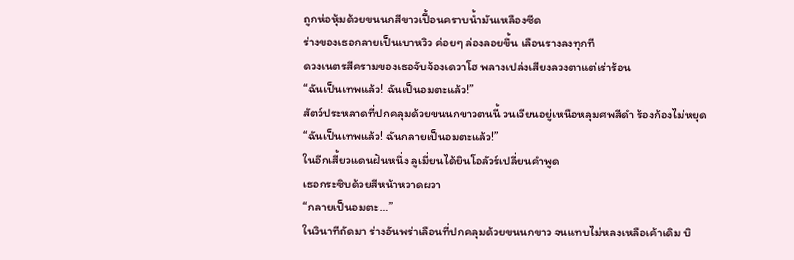ถูกห่อหุ้มด้วยขนนกสีขาวเปื้อนคราบน้ำมันเหลืองซีด
ร่างของเธอกลายเป็นเบาหวิว ค่อยๆ ล่องลอยขึ้น เลือนรางลงทุกที
ดวงเนตรสีครามของเธอจับจ้องเดวาโฮ พลางเปล่งเสียงลวงตาแต่เร่าร้อน
“ฉันเป็นเทพแล้ว! ฉันเป็นอมตะแล้ว!”
สัตว์ประหลาดที่ปกคลุมด้วยขนนกขาวตนนี้ วนเวียนอยู่เหนือหลุมศพสีดำ ร้องก้องไม่หยุด
“ฉันเป็นเทพแล้ว! ฉันกลายเป็นอมตะแล้ว!”
ในอีกเสี้ยวแดนฝันหนึ่ง ลูเมี่ยนได้ยินโอลัวร์เปลี่ยนคำพูด
เธอกระซิบด้วยสีหน้าหวาดผวา
“กลายเป็นอมตะ…”
ในวินาทีถัดมา ร่างอันพร่าเลือนที่ปกคลุมด้วยขนนกขาว จนแทบไม่หลงเหลือเค้าเดิม บิ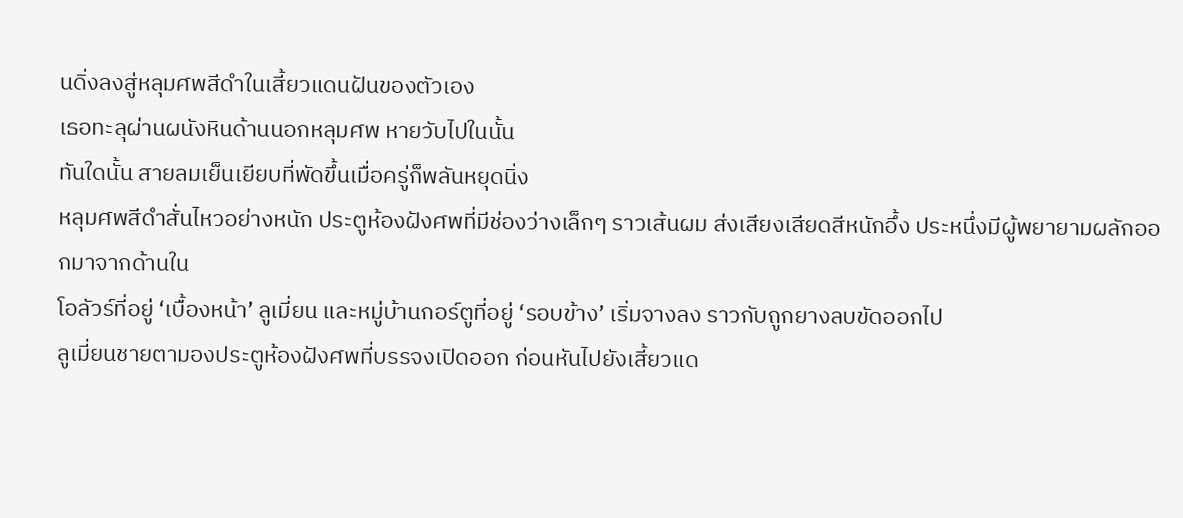นดิ่งลงสู่หลุมศพสีดำในเสี้ยวแดนฝันของตัวเอง
เธอทะลุผ่านผนังหินด้านนอกหลุมศพ หายวับไปในนั้น
ทันใดนั้น สายลมเย็นเยียบที่พัดขึ้นเมื่อครู่ก็พลันหยุดนิ่ง
หลุมศพสีดำสั่นไหวอย่างหนัก ประตูห้องฝังศพที่มีช่องว่างเล็กๆ ราวเส้นผม ส่งเสียงเสียดสีหนักอึ้ง ประหนึ่งมีผู้พยายามผลักออกมาจากด้านใน
โอลัวร์ที่อยู่ ‘เบื้องหน้า’ ลูเมี่ยน และหมู่บ้านกอร์ตูที่อยู่ ‘รอบข้าง’ เริ่มจางลง ราวกับถูกยางลบขัดออกไป
ลูเมี่ยนชายตามองประตูห้องฝังศพที่บรรจงเปิดออก ก่อนหันไปยังเสี้ยวแด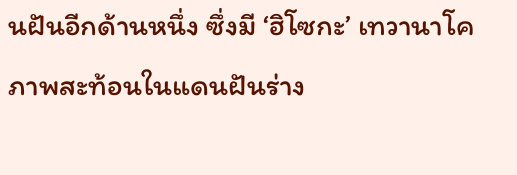นฝันอีกด้านหนึ่ง ซึ่งมี ‘ฮิโซกะ’ เทวานาโค
ภาพสะท้อนในแดนฝันร่าง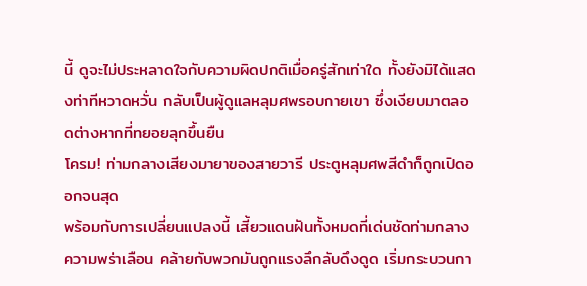นี้ ดูจะไม่ประหลาดใจกับความผิดปกติเมื่อครู่สักเท่าใด ทั้งยังมิได้แสดงท่าทีหวาดหวั่น กลับเป็นผู้ดูแลหลุมศพรอบกายเขา ซึ่งเงียบมาตลอดต่างหากที่ทยอยลุกขึ้นยืน
โครม! ท่ามกลางเสียงมายาของสายวารี ประตูหลุมศพสีดำก็ถูกเปิดออกจนสุด
พร้อมกับการเปลี่ยนแปลงนี้ เสี้ยวแดนฝันทั้งหมดที่เด่นชัดท่ามกลางความพร่าเลือน คล้ายกับพวกมันถูกแรงลึกลับดึงดูด เริ่มกระบวนกา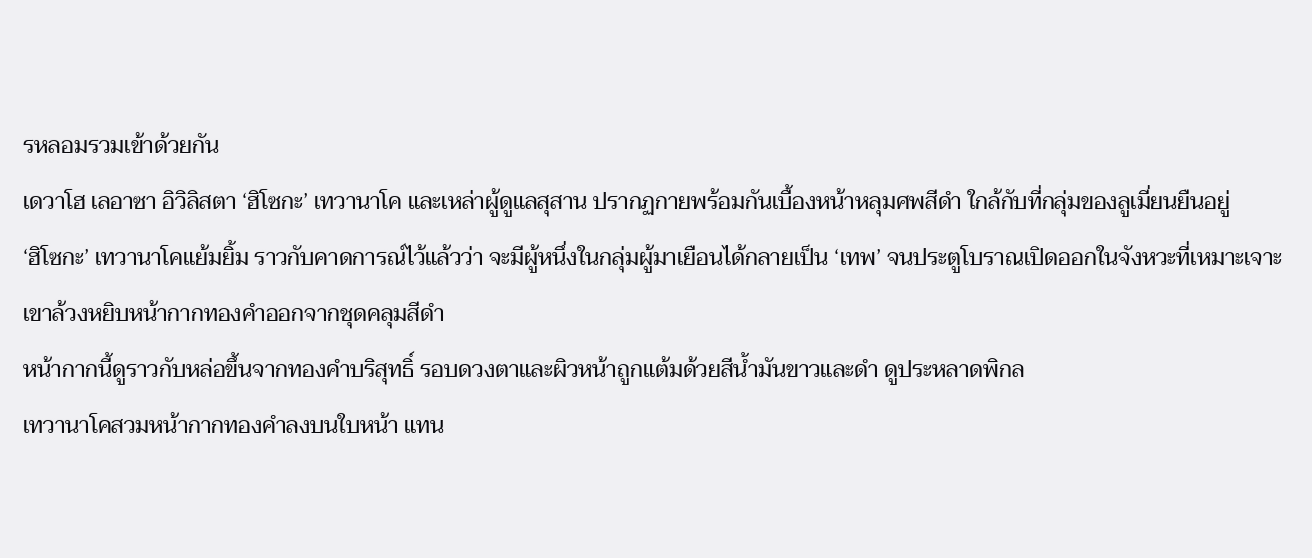รหลอมรวมเข้าด้วยกัน
เดวาโฮ เลอาซา อิวิลิสตา ‘ฮิโซกะ’ เทวานาโค และเหล่าผู้ดูแลสุสาน ปรากฏกายพร้อมกันเบื้องหน้าหลุมศพสีดำ ใกล้กับที่กลุ่มของลูเมี่ยนยืนอยู่
‘ฮิโซกะ’ เทวานาโคแย้มยิ้ม ราวกับคาดการณ์ไว้แล้วว่า จะมีผู้หนึ่งในกลุ่มผู้มาเยือนได้กลายเป็น ‘เทพ’ จนประตูโบราณเปิดออกในจังหวะที่เหมาะเจาะ
เขาล้วงหยิบหน้ากากทองคำออกจากชุดคลุมสีดำ
หน้ากากนี้ดูราวกับหล่อขึ้นจากทองคำบริสุทธิ์ รอบดวงตาและผิวหน้าถูกแต้มด้วยสีน้ำมันขาวและดำ ดูประหลาดพิกล
เทวานาโคสวมหน้ากากทองคำลงบนใบหน้า แทน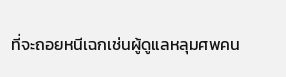ที่จะถอยหนีเฉกเช่นผู้ดูแลหลุมศพคน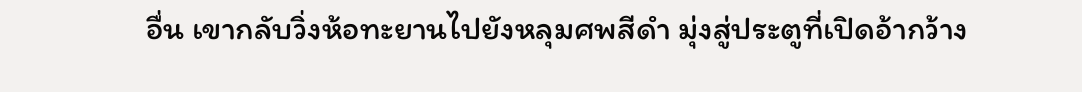อื่น เขากลับวิ่งห้อทะยานไปยังหลุมศพสีดำ มุ่งสู่ประตูที่เปิดอ้ากว้าง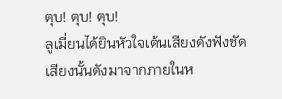ตุบ! ตุบ! ตุบ!
ลูเมี่ยนได้ยินหัวใจเต้นเสียงดังฟังชัด
เสียงนั้นดังมาจากภายในห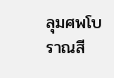ลุมศพโบราณสี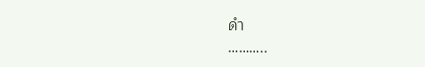ดำ
………..